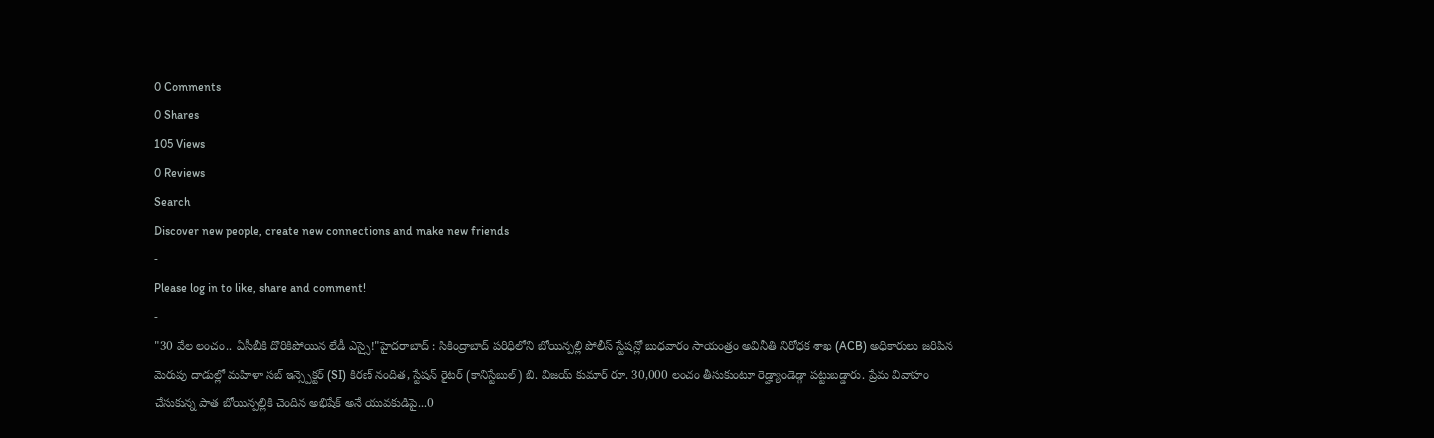0 Comments
0 Shares
105 Views
0 Reviews
Search
Discover new people, create new connections and make new friends
-
Please log in to like, share and comment!
-
"30 వేల లంచం.. ఏసీబీకి దొరికిపోయిన లేడీ ఎస్సై!"హైదరాబాద్ : సికింద్రాబాద్ పరిధిలోని బోయిన్పల్లి పోలీస్ స్టేషన్లో బుధవారం సాయంత్రం అవినీతి నిరోధక శాఖ (ACB) అధికారులు జరిపిన మెరుపు దాడుల్లో మహిళా సబ్ ఇన్స్పెక్టర్ (SI) కిరణ్ నందిత, స్టేషన్ రైటర్ (కానిస్టేబుల్) బి. విజయ్ కుమార్ రూ. 30,000 లంచం తీసుకుంటూ రెడ్హ్యాండెడ్గా పట్టుబడ్డారు. ప్రేమ వివాహం చేసుకున్న పాత బోయిన్పల్లికి చెందిన అభిషేక్ అనే యువకుడిపై...0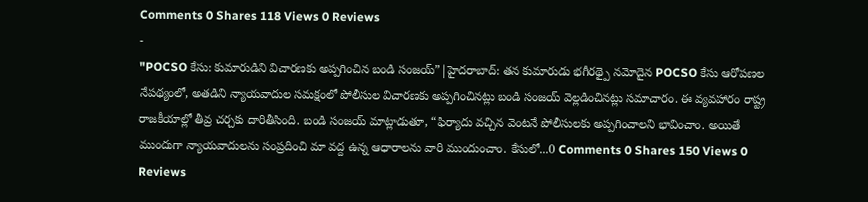Comments 0 Shares 118 Views 0 Reviews
-
"POCSO కేసు: కుమారుడిని విచారణకు అప్పగించిన బండి సంజయ్”|హైదరాబాద్: తన కుమారుడు భగీరథ్పై నమోదైన POCSO కేసు ఆరోపణల నేపథ్యంలో, అతడిని న్యాయవాదుల సమక్షంలో పోలీసుల విచారణకు అప్పగించినట్లు బండి సంజయ్ వెల్లడించినట్లు సమాచారం. ఈ వ్యవహారం రాష్ట్ర రాజకీయాల్లో తీవ్ర చర్చకు దారితీసింది. బండి సంజయ్ మాట్లాడుతూ, “ఫిర్యాదు వచ్చిన వెంటనే పోలీసులకు అప్పగించాలని భావించాం. అయితే ముందుగా న్యాయవాదులను సంప్రదించి మా వద్ద ఉన్న ఆధారాలను వారి ముందుంచాం. కేసులో...0 Comments 0 Shares 150 Views 0 Reviews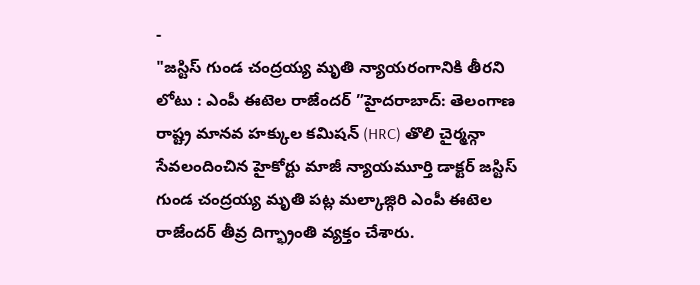-
"జస్టిస్ గుండ చంద్రయ్య మృతి న్యాయరంగానికి తీరని లోటు : ఎంపీ ఈటెల రాజేందర్ ”హైదరాబాద్: తెలంగాణ రాష్ట్ర మానవ హక్కుల కమిషన్ (HRC) తొలి చైర్మన్గా సేవలందించిన హైకోర్టు మాజీ న్యాయమూర్తి డాక్టర్ జస్టిస్ గుండ చంద్రయ్య మృతి పట్ల మల్కాజ్గిరి ఎంపీ ఈటెల రాజేందర్ తీవ్ర దిగ్భ్రాంతి వ్యక్తం చేశారు.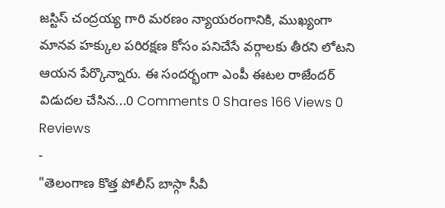జస్టిస్ చంద్రయ్య గారి మరణం న్యాయరంగానికి, ముఖ్యంగా మానవ హక్కుల పరిరక్షణ కోసం పనిచేసే వర్గాలకు తీరని లోటని ఆయన పేర్కొన్నారు. ఈ సందర్భంగా ఎంపీ ఈటల రాజేందర్ విడుదల చేసిన...0 Comments 0 Shares 166 Views 0 Reviews
-
"తెలంగాణ కొత్త పోలీస్ బాస్గా సీవీ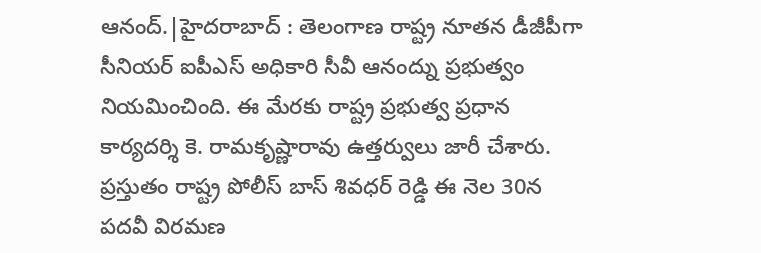ఆనంద్.|హైదరాబాద్ : తెలంగాణ రాష్ట్ర నూతన డీజీపీగా సీనియర్ ఐపీఎస్ అధికారి సీవీ ఆనంద్ను ప్రభుత్వం నియమించింది. ఈ మేరకు రాష్ట్ర ప్రభుత్వ ప్రధాన కార్యదర్శి కె. రామకృష్ణారావు ఉత్తర్వులు జారీ చేశారు. ప్రస్తుతం రాష్ట్ర పోలీస్ బాస్ శివధర్ రెడ్డి ఈ నెల 30న పదవీ విరమణ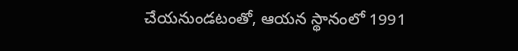చేయనుండటంతో, ఆయన స్థానంలో 1991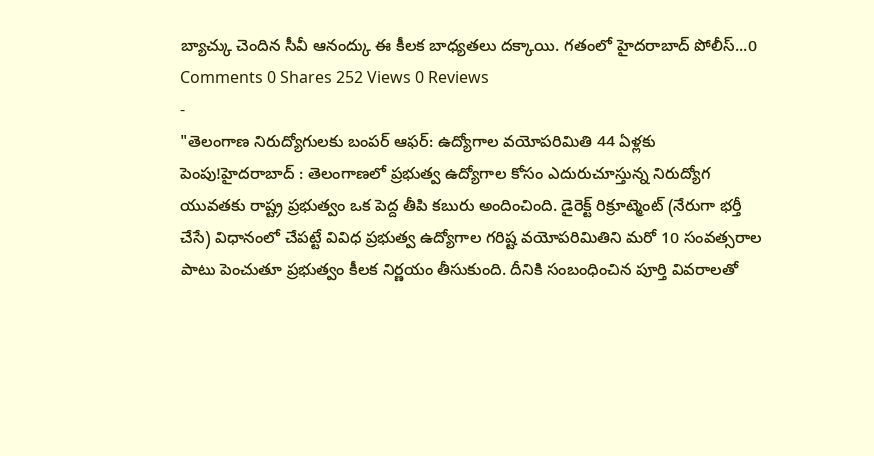బ్యాచ్కు చెందిన సీవీ ఆనంద్కు ఈ కీలక బాధ్యతలు దక్కాయి. గతంలో హైదరాబాద్ పోలీస్...0 Comments 0 Shares 252 Views 0 Reviews
-
"తెలంగాణ నిరుద్యోగులకు బంపర్ ఆఫర్: ఉద్యోగాల వయోపరిమితి 44 ఏళ్లకు పెంపు!హైదరాబాద్ : తెలంగాణలో ప్రభుత్వ ఉద్యోగాల కోసం ఎదురుచూస్తున్న నిరుద్యోగ యువతకు రాష్ట్ర ప్రభుత్వం ఒక పెద్ద తీపి కబురు అందించింది. డైరెక్ట్ రిక్రూట్మెంట్ (నేరుగా భర్తీ చేసే) విధానంలో చేపట్టే వివిధ ప్రభుత్వ ఉద్యోగాల గరిష్ట వయోపరిమితిని మరో 10 సంవత్సరాల పాటు పెంచుతూ ప్రభుత్వం కీలక నిర్ణయం తీసుకుంది. దీనికి సంబంధించిన పూర్తి వివరాలతో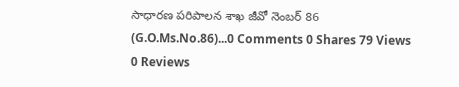సాధారణ పరిపాలన శాఖ జీవో నెంబర్ 86 (G.O.Ms.No.86)...0 Comments 0 Shares 79 Views 0 Reviews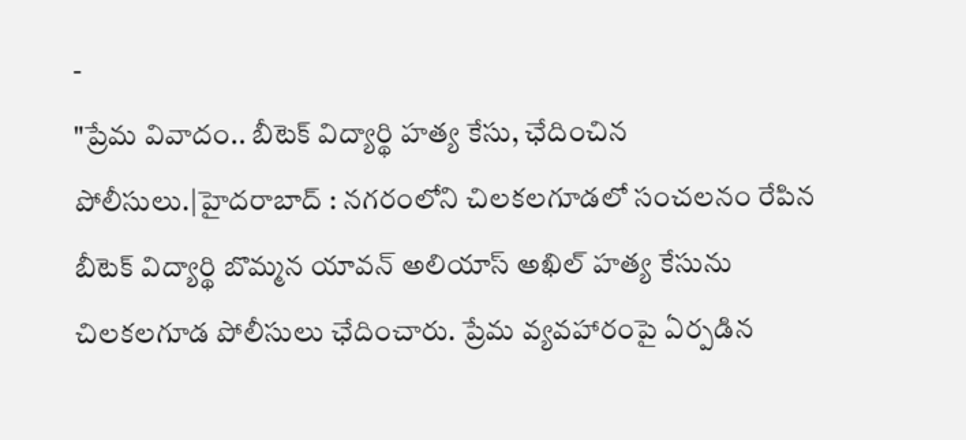-
"ప్రేమ వివాదం.. బీటెక్ విద్యార్థి హత్య కేసు, ఛేదించిన పోలీసులు.|హైదరాబాద్ : నగరంలోని చిలకలగూడలో సంచలనం రేపిన బీటెక్ విద్యార్థి బొమ్మన యావన్ అలియాస్ అఖిల్ హత్య కేసును చిలకలగూడ పోలీసులు ఛేదించారు. ప్రేమ వ్యవహారంపై ఏర్పడిన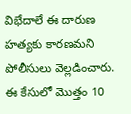విభేదాలే ఈ దారుణ హత్యకు కారణమని పోలీసులు వెల్లడించారు. ఈ కేసులో మొత్తం 10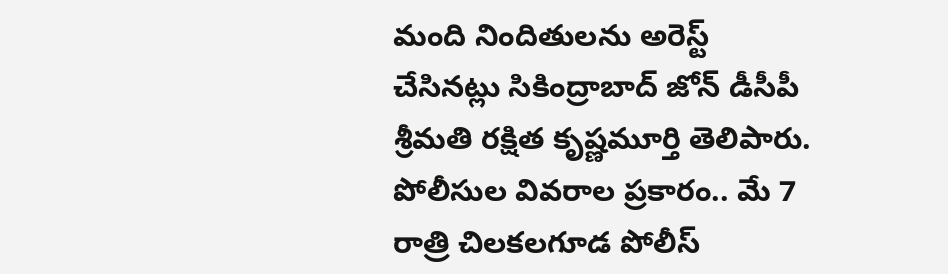మంది నిందితులను అరెస్ట్ చేసినట్లు సికింద్రాబాద్ జోన్ డీసీపీ శ్రీమతి రక్షిత కృష్ణమూర్తి తెలిపారు. పోలీసుల వివరాల ప్రకారం.. మే 7 రాత్రి చిలకలగూడ పోలీస్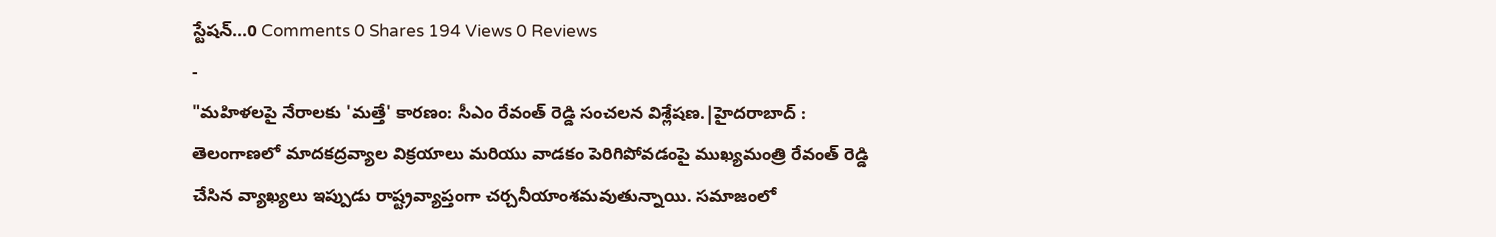స్టేషన్...0 Comments 0 Shares 194 Views 0 Reviews
-
"మహిళలపై నేరాలకు 'మత్తే' కారణం: సీఎం రేవంత్ రెడ్డి సంచలన విశ్లేషణ.|హైదరాబాద్ : తెలంగాణలో మాదకద్రవ్యాల విక్రయాలు మరియు వాడకం పెరిగిపోవడంపై ముఖ్యమంత్రి రేవంత్ రెడ్డి చేసిన వ్యాఖ్యలు ఇప్పుడు రాష్ట్రవ్యాప్తంగా చర్చనీయాంశమవుతున్నాయి. సమాజంలో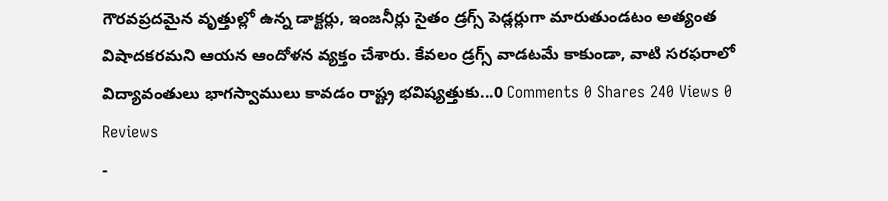గౌరవప్రదమైన వృత్తుల్లో ఉన్న డాక్టర్లు, ఇంజనీర్లు సైతం డ్రగ్స్ పెడ్లర్లుగా మారుతుండటం అత్యంత విషాదకరమని ఆయన ఆందోళన వ్యక్తం చేశారు. కేవలం డ్రగ్స్ వాడటమే కాకుండా, వాటి సరఫరాలో విద్యావంతులు భాగస్వాములు కావడం రాష్ట్ర భవిష్యత్తుకు...0 Comments 0 Shares 240 Views 0 Reviews
-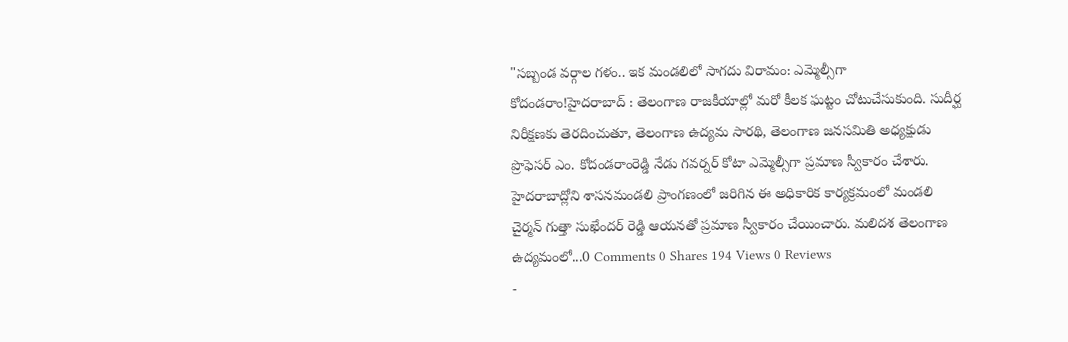"సబ్బండ వర్గాల గళం.. ఇక మండలిలో సాగదు విరామం: ఎమ్మెల్సీగా కోదండరాం!హైదరాబాద్ : తెలంగాణ రాజకీయాల్లో మరో కీలక ఘట్టం చోటుచేసుకుంది. సుదీర్ఘ నిరీక్షణకు తెరదించుతూ, తెలంగాణ ఉద్యమ సారథి, తెలంగాణ జనసమితి అధ్యక్షుడు ప్రొఫెసర్ ఎం. కోదండరాంరెడ్డి నేడు గవర్నర్ కోటా ఎమ్మెల్సీగా ప్రమాణ స్వీకారం చేశారు. హైదరాబాద్లోని శాసనమండలి ప్రాంగణంలో జరిగిన ఈ అధికారిక కార్యక్రమంలో మండలి చైర్మన్ గుత్తా సుఖేందర్ రెడ్డి ఆయనతో ప్రమాణ స్వీకారం చేయించారు. మలిదశ తెలంగాణ ఉద్యమంలో...0 Comments 0 Shares 194 Views 0 Reviews
-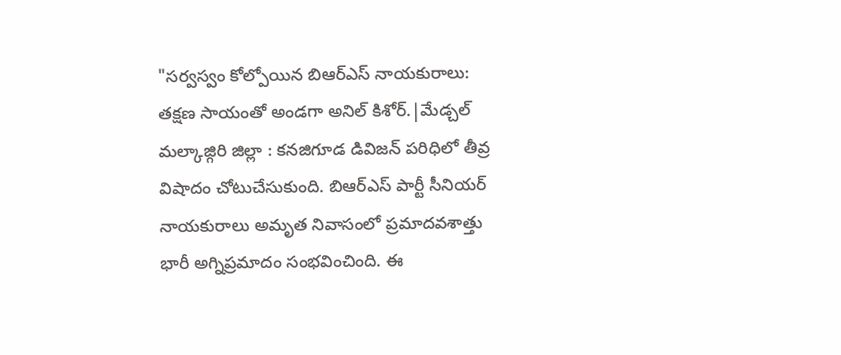"సర్వస్వం కోల్పోయిన బిఆర్ఎస్ నాయకురాలు: తక్షణ సాయంతో అండగా అనిల్ కిశోర్.|మేడ్చల్ మల్కాజ్గిరి జిల్లా : కనజిగూడ డివిజన్ పరిధిలో తీవ్ర విషాదం చోటుచేసుకుంది. బిఆర్ఎస్ పార్టీ సీనియర్ నాయకురాలు అమృత నివాసంలో ప్రమాదవశాత్తు భారీ అగ్నిప్రమాదం సంభవించింది. ఈ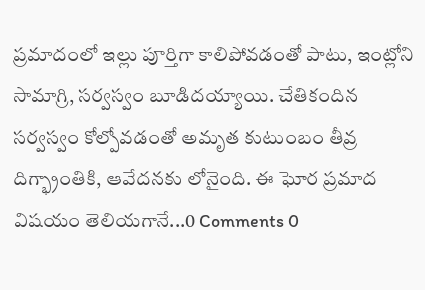ప్రమాదంలో ఇల్లు పూర్తిగా కాలిపోవడంతో పాటు, ఇంట్లోని సామాగ్రి, సర్వస్వం బూడిదయ్యాయి. చేతికందిన సర్వస్వం కోల్పోవడంతో అమృత కుటుంబం తీవ్ర దిగ్భ్రాంతికి, ఆవేదనకు లోనైంది. ఈ ఘోర ప్రమాద విషయం తెలియగానే...0 Comments 0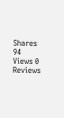Shares 94 Views 0 Reviews